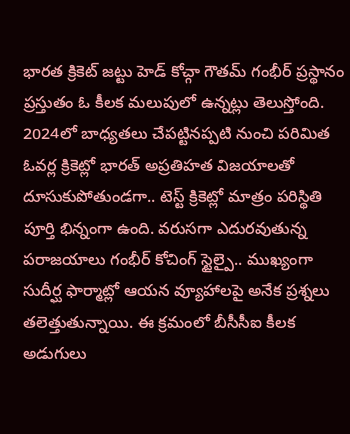భారత క్రికెట్ జట్టు హెడ్ కోచ్గా గౌతమ్ గంభీర్ ప్రస్థానం ప్రస్తుతం ఓ కీలక మలుపులో ఉన్నట్లు తెలుస్తోంది. 2024లో బాధ్యతలు చేపట్టినప్పటి నుంచి పరిమిత ఓవర్ల క్రికెట్లో భారత్ అప్రతిహత విజయాలతో దూసుకుపోతుండగా.. టెస్ట్ క్రికెట్లో మాత్రం పరిస్థితి పూర్తి భిన్నంగా ఉంది. వరుసగా ఎదురవుతున్న పరాజయాలు గంభీర్ కోచింగ్ స్టైల్పై.. ముఖ్యంగా సుదీర్ఘ ఫార్మాట్లో ఆయన వ్యూహాలపై అనేక ప్రశ్నలు తలెత్తుతున్నాయి. ఈ క్రమంలో బీసీసీఐ కీలక అడుగులు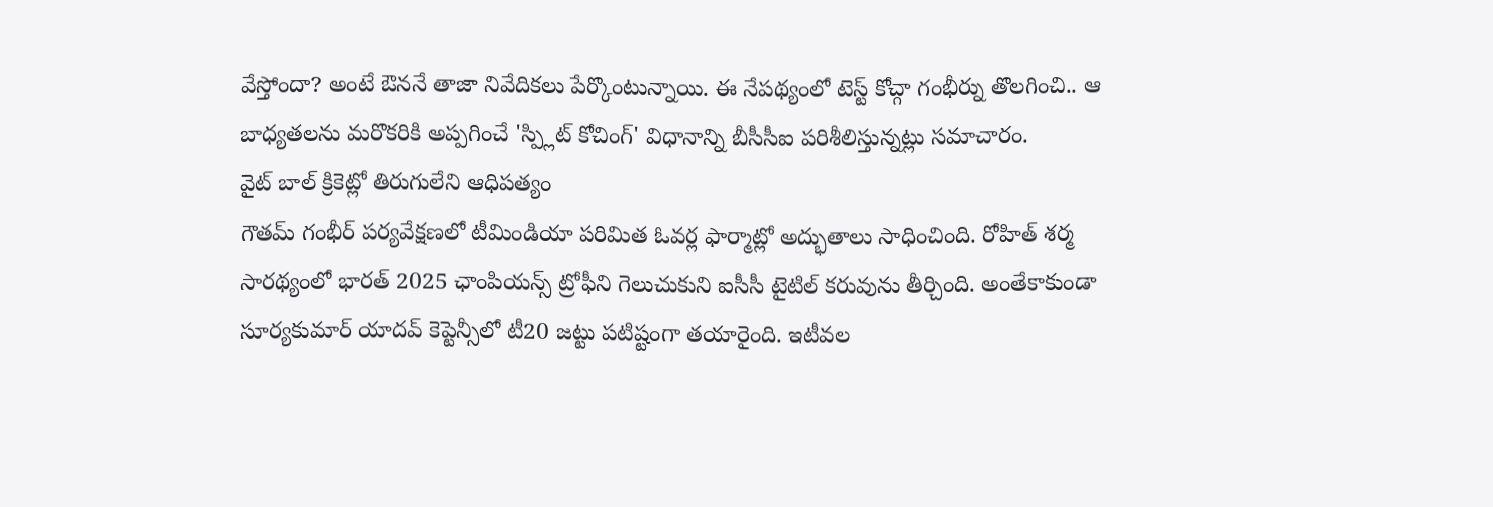వేస్తోందా? అంటే ఔననే తాజా నివేదికలు పేర్కొంటున్నాయి. ఈ నేపథ్యంలో టెస్ట్ కోచ్గా గంభీర్ను తొలగించి.. ఆ బాధ్యతలను మరొకరికి అప్పగించే 'స్ప్లిట్ కోచింగ్' విధానాన్ని బీసీసీఐ పరిశీలిస్తున్నట్లు సమాచారం.
వైట్ బాల్ క్రికెట్లో తిరుగులేని ఆధిపత్యం
గౌతమ్ గంభీర్ పర్యవేక్షణలో టీమిండియా పరిమిత ఓవర్ల ఫార్మాట్లో అద్భుతాలు సాధించింది. రోహిత్ శర్మ సారథ్యంలో భారత్ 2025 ఛాంపియన్స్ ట్రోఫీని గెలుచుకుని ఐసీసీ టైటిల్ కరువును తీర్చింది. అంతేకాకుండా సూర్యకుమార్ యాదవ్ కెప్టెన్సీలో టీ20 జట్టు పటిష్టంగా తయారైంది. ఇటీవల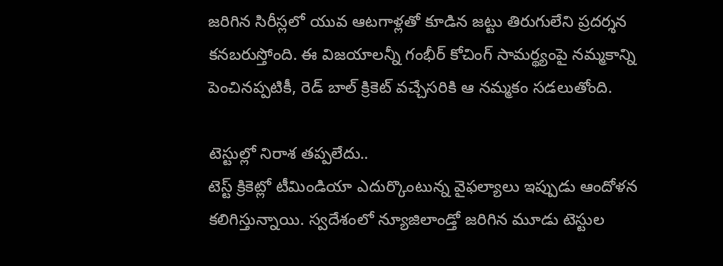జరిగిన సిరీస్లలో యువ ఆటగాళ్లతో కూడిన జట్టు తిరుగులేని ప్రదర్శన కనబరుస్తోంది. ఈ విజయాలన్నీ గంభీర్ కోచింగ్ సామర్థ్యంపై నమ్మకాన్ని పెంచినప్పటికీ, రెడ్ బాల్ క్రికెట్ వచ్చేసరికి ఆ నమ్మకం సడలుతోంది.

టెస్టుల్లో నిరాశ తప్పలేదు..
టెస్ట్ క్రికెట్లో టీమిండియా ఎదుర్కొంటున్న వైఫల్యాలు ఇప్పుడు ఆందోళన కలిగిస్తున్నాయి. స్వదేశంలో న్యూజిలాండ్తో జరిగిన మూడు టెస్టుల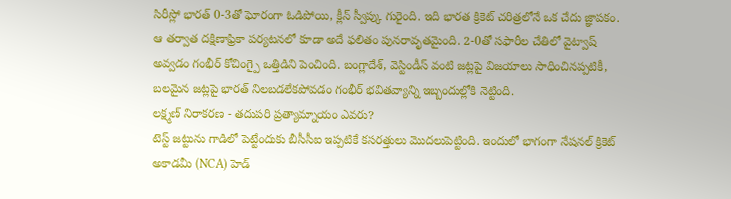సిరీస్లో భారత్ 0-3తో ఘోరంగా ఓడిపోయి, క్లీన్ స్వీప్కు గురైంది. ఇది భారత క్రికెట్ చరిత్రలోనే ఒక చేదు జ్ఞాపకం. ఆ తర్వాత దక్షిణాఫ్రికా పర్యటనలో కూడా అదే ఫలితం పునరావృతమైంది. 2-0తో సఫారీల చేతిలో వైట్వాష్ అవ్వడం గంభీర్ కోచింగ్పై ఒత్తిడిని పెంచింది. బంగ్లాదేశ్, వెస్టిండీస్ వంటి జట్లపై విజయాలు సాధించినప్పటికీ, బలమైన జట్లపై భారత్ నిలబడలేకపోవడం గంభీర్ భవితవ్యాన్ని ఇబ్బందుల్లోకి నెట్టింది.
లక్ష్మణ్ నిరాకరణ - తదుపరి ప్రత్యామ్నాయం ఎవరు?
టెస్ట్ జట్టును గాడిలో పెట్టేందుకు బీసీసీఐ ఇప్పటికే కసరత్తులు మొదలుపెట్టింది. ఇందులో భాగంగా నేషనల్ క్రికెట్ అకాడమీ (NCA) హెడ్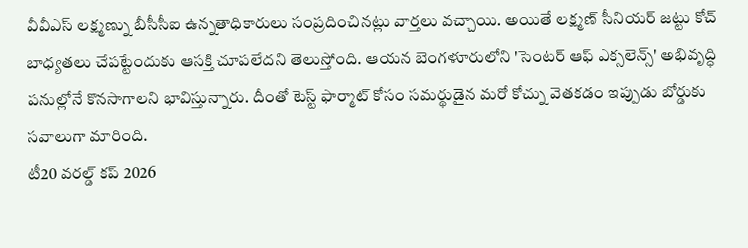వీవీఎస్ లక్ష్మణ్ను బీసీసీఐ ఉన్నతాధికారులు సంప్రదించినట్లు వార్తలు వచ్చాయి. అయితే లక్ష్మణ్ సీనియర్ జట్టు కోచ్ బాధ్యతలు చేపట్టేందుకు ఆసక్తి చూపలేదని తెలుస్తోంది. ఆయన బెంగళూరులోని 'సెంటర్ ఆఫ్ ఎక్సలెన్స్' అభివృద్ధి పనుల్లోనే కొనసాగాలని భావిస్తున్నారు. దీంతో టెస్ట్ ఫార్మాట్ కోసం సమర్థుడైన మరో కోచ్ను వెతకడం ఇప్పుడు బోర్డుకు సవాలుగా మారింది.
టీ20 వరల్డ్ కప్ 2026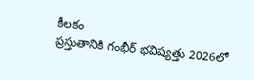కీలకం
ప్రస్తుతానికి గంభీర్ భవిష్యత్తు 2026లో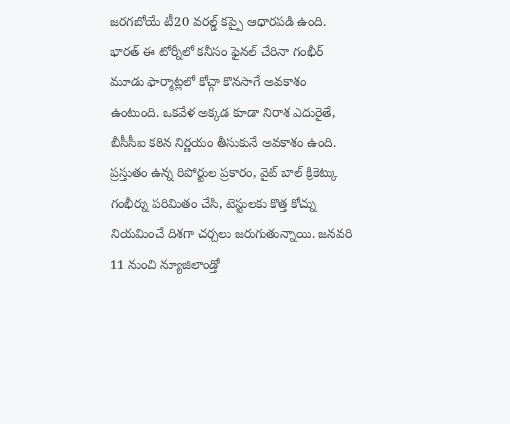జరగబోయే టీ20 వరల్డ్ కప్పై ఆధారపడి ఉంది. భారత్ ఈ టోర్నీలో కనీసం ఫైనల్ చేరినా గంభీర్ మూడు ఫార్మాట్లలో కోచ్గా కొనసాగే అవకాశం ఉంటుంది. ఒకవేళ అక్కడ కూడా నిరాశ ఎదురైతే, బీసీసీఐ కఠిన నిర్ణయం తీసుకునే అవకాశం ఉంది. ప్రస్తుతం ఉన్న రిపోర్టుల ప్రకారం, వైట్ బాల్ క్రికెట్కు గంభీర్ను పరిమితం చేసి, టెస్టులకు కొత్త కోచ్ను నియమించే దిశగా చర్చలు జరుగుతున్నాయి. జనవరి 11 నుంచి న్యూజిలాండ్తో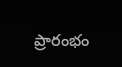ప్రారంభం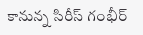కానున్న సిరీస్ గంభీర్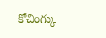కోచింగ్కు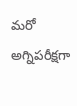మరో అగ్నిపరీక్షగా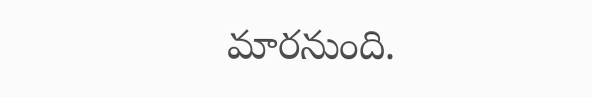మారనుంది.